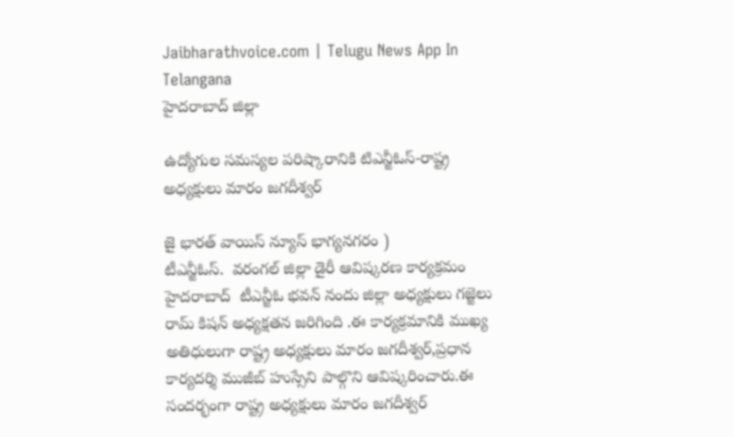Jaibharathvoice.com | Telugu News App In Telangana
హైదరాబాద్ జిల్లా

ఉద్యోగుల సమస్యల పరిష్కారానికి టిఎన్జీఓస్-రాష్ట్ర అధ్యక్షులు మారం జగదీశ్వర్

జై భారత్ వాయిస్ న్యూస్ భాగ్యనగరం )
టీఎన్జీఓస్.  వరంగల్ జిల్లా డైరీ ఆవిష్కరణ కార్యక్రమం హైదరాబాద్  టీఎన్జీఓ భవన్ నందు జిల్లా అధ్యక్షులు గజ్జెలు రామ్ కిషన్ అధ్యక్షతన జరిగింది .ఈ కార్యక్రమానికి ముఖ్య అతిధులుగా రాష్ట్ర అధ్యక్షులు మారం జగదీశ్వర్,ప్రధాన కార్యదర్శి ముజీబ్ హుస్సేని పాల్గొని ఆవిష్కరించారు.ఈ సందర్భంగా రాష్ట్ర అధ్యక్షులు మారం జగదీశ్వర్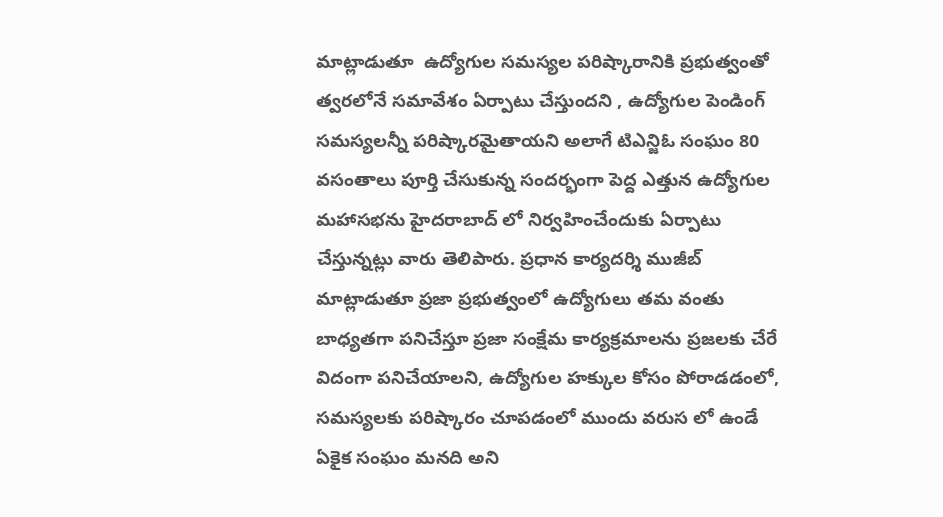మాట్లాడుతూ  ఉద్యోగుల సమస్యల పరిష్కారానికి ప్రభుత్వంతో త్వరలోనే సమావేశం ఏర్పాటు చేస్తుందని , ఉద్యోగుల పెండింగ్ సమస్యలన్నీ పరిష్కారమైతాయని అలాగే టిఎన్జిఓ సంఘం 80 వసంతాలు పూర్తి చేసుకున్న సందర్భంగా పెద్ద ఎత్తున ఉద్యోగుల మహాసభను హైదరాబాద్ లో నిర్వహించేందుకు ఏర్పాటు చేస్తున్నట్లు వారు తెలిపారు. ప్రధాన కార్యదర్శి ముజీబ్ మాట్లాడుతూ ప్రజా ప్రభుత్వంలో ఉద్యోగులు తమ వంతు బాధ్యతగా పనిచేస్తూ ప్రజా సంక్షేమ కార్యక్రమాలను ప్రజలకు చేరే విదంగా పనిచేయాలని, ఉద్యోగుల హక్కుల కోసం పోరాడడంలో, సమస్యలకు పరిష్కారం చూపడంలో ముందు వరుస లో ఉండే ఏకైక సంఘం మనది అని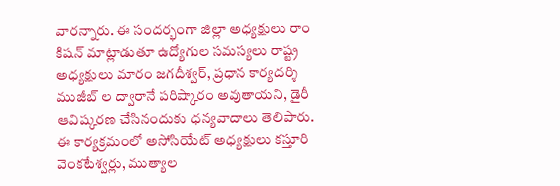వారన్నారు. ఈ సందర్భంగా జిల్లా అధ్యక్షులు రాం కిషన్ మాట్లాడుతూ ఉద్యోగుల సమస్యలు రాష్ట్ర అధ్యక్షులు మారం జగదీశ్వర్, ప్రధాన కార్యదర్శి ముజీబ్ ల ద్వారానే పరిష్కారం అవుతాయని, డైరీ ఆవిష్కరణ చేసినందుకు ధన్యవాదాలు తెలిపారు. ఈ కార్యక్రమంలో అసోసియేట్ అధ్యక్షులు కస్తూరి వెంకటేశ్వర్లు, ముత్యాల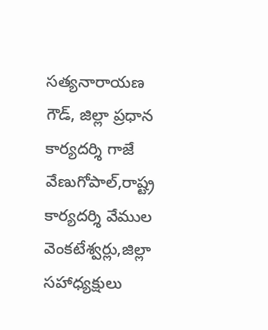సత్యనారాయణ గౌడ్, జిల్లా ప్రధాన కార్యదర్శి గాజే వేణుగోపాల్,రాష్ట్ర కార్యదర్శి వేముల వెంకటేశ్వర్లు,జిల్లా సహాధ్యక్షులు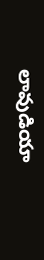లావుడియా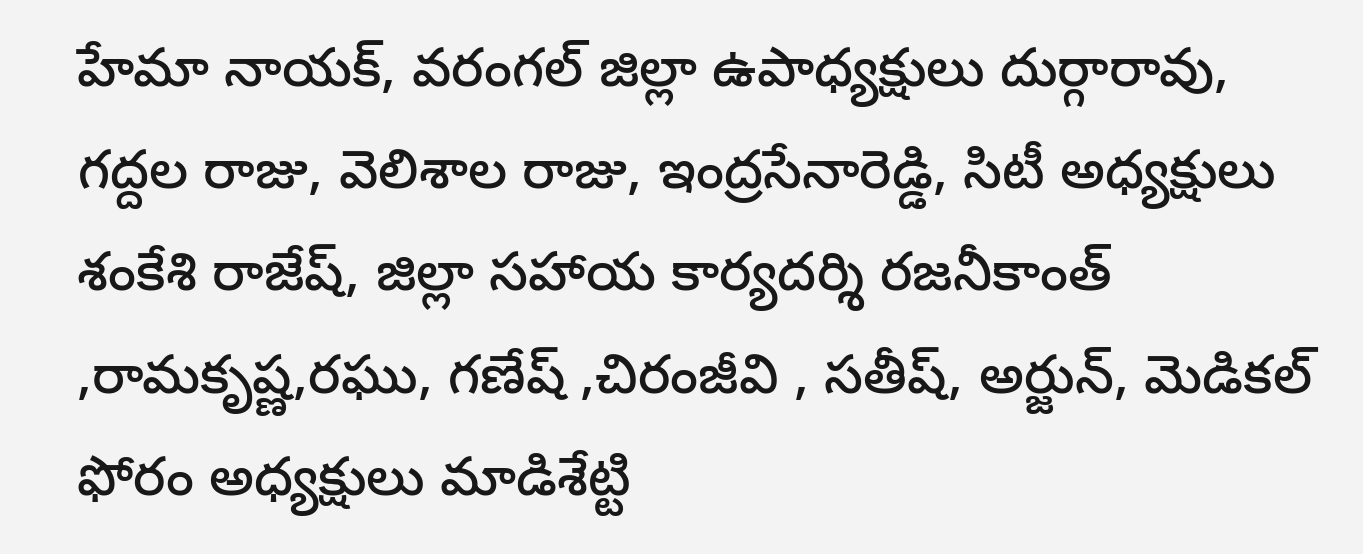హేమా నాయక్, వరంగల్ జిల్లా ఉపాధ్యక్షులు దుర్గారావు, గద్దల రాజు, వెలిశాల రాజు, ఇంద్రసేనారెడ్డి, సిటీ అధ్యక్షులు శంకేశి రాజేష్, జిల్లా సహాయ కార్యదర్శి రజనీకాంత్ ,రామకృష్ణ,రఘు, గణేష్ ,చిరంజీవి , సతీష్, అర్జున్, మెడికల్ ఫోరం అధ్యక్షులు మాడిశేట్టి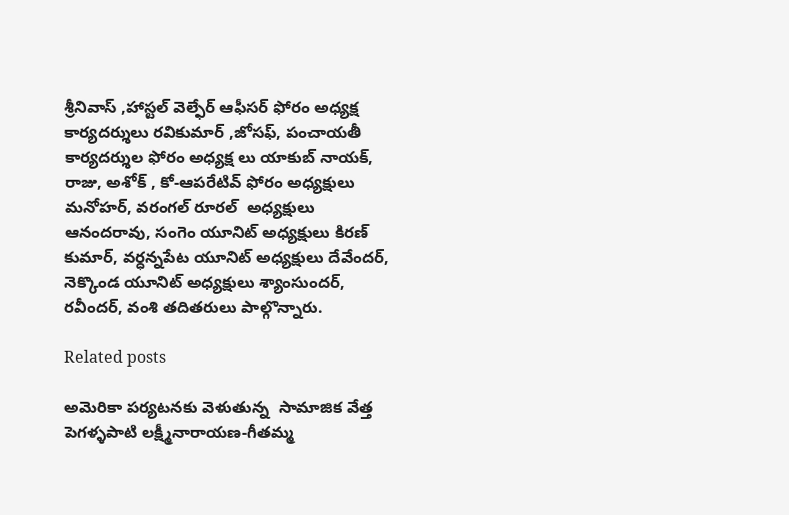శ్రీనివాస్ ,హాస్టల్ వెల్ఫేర్ ఆఫీసర్ ఫోరం అధ్యక్ష కార్యదర్శులు రవికుమార్ ,జోసఫ్, పంచాయతీ కార్యదర్శుల ఫోరం అధ్యక్ష లు యాకుబ్ నాయక్, రాజు, అశోక్ , కో-ఆపరేటివ్ ఫోరం అధ్యక్షులు మనోహర్, వరంగల్ రూరల్  అధ్యక్షులు ఆనందరావు, సంగెం యూనిట్ అధ్యక్షులు కిరణ్ కుమార్, వర్ధన్నపేట యూనిట్ అధ్యక్షులు దేవేందర్, నెక్కొండ యూనిట్ అధ్యక్షులు శ్యాంసుందర్, రవీందర్, వంశి తదితరులు పాల్గొన్నారు.

Related posts

అమెరికా పర్యటనకు వెళుతున్న  సామాజిక వేత్త  పెగళ్ళపాటి లక్ష్మీనారాయణ-గీతమ్మ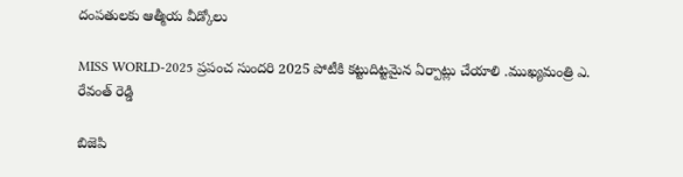దంపతులకు ఆత్మీయ వీడ్కోలు

MISS WORLD-2025 ప్రపంచ సుందరి 2025 పోటీకి కట్టుదిట్టమైన ఏర్పాట్లు చేయాలి .ముఖ్యమంత్రి ఎ. రేవంత్ రెడ్డి

బిజెపి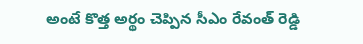అంటే కొత్త అర్థం చెప్పిన సీఎం రేవంత్ రెడ్డి